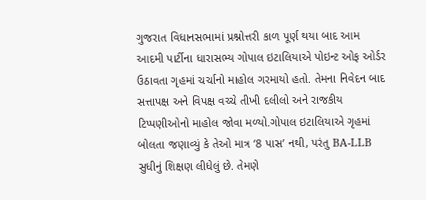ગુજરાત વિધાનસભામાં પ્રશ્નોત્તરી કાળ પૂર્ણ થયા બાદ આમ આદમી પાર્ટીના ધારાસભ્ય ગોપાલ ઇટાલિયાએ પોઇન્ટ ઓફ ઓર્ડર ઉઠાવતા ગૃહમાં ચર્ચાનો માહોલ ગરમાયો હતો. તેમના નિવેદન બાદ સત્તાપક્ષ અને વિપક્ષ વચ્ચે તીખી દલીલો અને રાજકીય ટિપ્પણીઓનો માહોલ જોવા મળ્યો.ગોપાલ ઇટાલિયાએ ગૃહમાં બોલતા જણાવ્યું કે તેઓ માત્ર ‘8 પાસ’ નથી, પરંતુ BA-LLB સુધીનું શિક્ષણ લીધેલું છે. તેમણે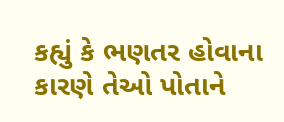કહ્યું કે ભણતર હોવાના કારણે તેઓ પોતાને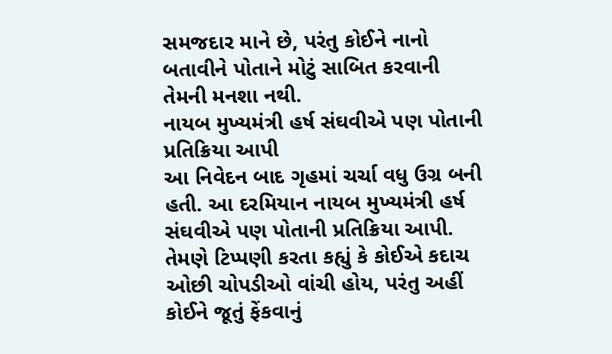સમજદાર માને છે, પરંતુ કોઈને નાનો બતાવીને પોતાને મોટું સાબિત કરવાની તેમની મનશા નથી.
નાયબ મુખ્યમંત્રી હર્ષ સંઘવીએ પણ પોતાની પ્રતિક્રિયા આપી
આ નિવેદન બાદ ગૃહમાં ચર્ચા વધુ ઉગ્ર બની હતી. આ દરમિયાન નાયબ મુખ્યમંત્રી હર્ષ સંઘવીએ પણ પોતાની પ્રતિક્રિયા આપી. તેમણે ટિપ્પણી કરતા કહ્યું કે કોઈએ કદાચ ઓછી ચોપડીઓ વાંચી હોય, પરંતુ અહીં કોઈને જૂતું ફેંકવાનું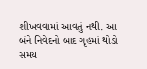શીખવવામાં આવતું નથી. આ બંને નિવેદનો બાદ ગૃહમાં થોડો સમય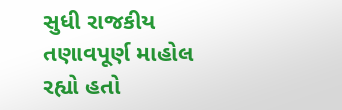સુધી રાજકીય તણાવપૂર્ણ માહોલ રહ્યો હતો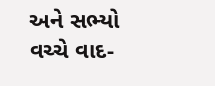અને સભ્યો વચ્ચે વાદ-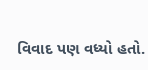વિવાદ પણ વધ્યો હતો.